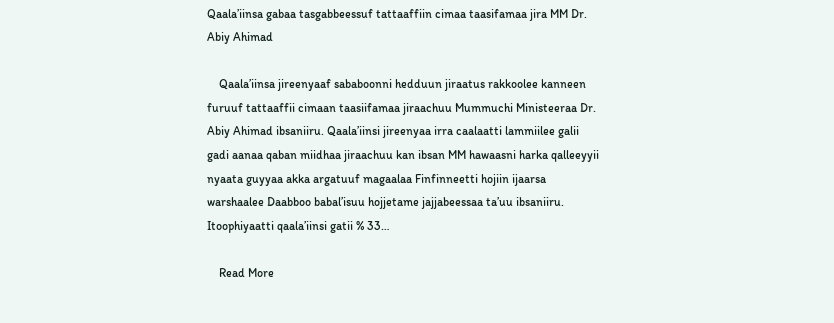Qaala’iinsa gabaa tasgabbeessuf tattaaffiin cimaa taasifamaa jira MM Dr. Abiy Ahimad

    Qaala’iinsa jireenyaaf sababoonni hedduun jiraatus rakkoolee kanneen furuuf tattaaffii cimaan taasiifamaa jiraachuu Mummuchi Ministeeraa Dr. Abiy Ahimad ibsaniiru. Qaala’iinsi jireenyaa irra caalaatti lammiilee galii gadi aanaa qaban miidhaa jiraachuu kan ibsan MM hawaasni harka qalleeyyii nyaata guyyaa akka argatuuf magaalaa Finfinneetti hojiin ijaarsa warshaalee Daabboo babal’isuu hojjetame jajjabeessaa ta’uu ibsaniiru. Itoophiyaatti qaala’iinsi gatii % 33…

    Read More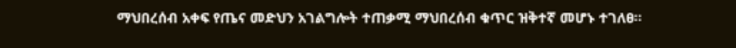ማህበረሰብ አቀፍ የጤና መድህን አገልግሎት ተጠቃሚ ማህበረሰብ ቁጥር ዝቅተኛ መሆኑ ተገለፀ።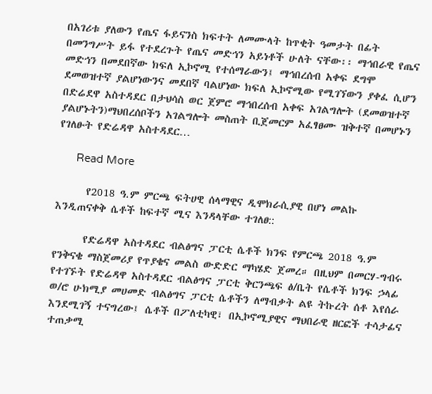በአገሪቱ ያለውን የጤና ፋይናንስ ክፍተት ለመሙላት ከጥቂት ዓመታት በፊት በመንግሥት ይፋ የተደረጉት የጤና መድኅን አይነቶች ሁለት ናቸው፡፡ ማኅበራዊ የጤና መድኅን በመደበኛው ክፍለ ኢኮኖሚ የተሰማራውን፤ ማኅበረሰብ አቀፍ ደግሞ ደመወዝተኛ ያልሆነውንና መደበኛ ባልሆነው ክፍለ ኢኮኖሚው የሚገኘውን ያቀፈ ሲሆን በድሬደዋ አስተዳደር በታህሳስ ወር ጀምሮ ማኅበረሰብ አቀፍ አገልግሎት (ደመወዝተኛ ያልሆኑትን)ማህበረሰቦችን አገልግሎት መስጠት ቢጀመርም አፈፃፀሙ ዝቅተኛ በመሆኑን የገለፁት የድሬዳዋ አስተዳደር…

      Read More

      የ2018 ዓ.ም ምርጫ ፍትሀዊ ሰላማዊና ዲሞክራሲያዊ በሆነ መልኩ እንዲጠናቀቅ ሴቶች ከፍተኛ ሚና እንዳላቸው ተገለፀ::

      የድሬዳዋ አስተዳደር ብልፅግና ፓርቲ ሴቶች ክንፍ የምርጫ 2018 ዓ.ም የንቅናቄ ማስጀመሪያ የጥያቄና መልስ ውድድር ማካሄድ ጀመረ። በዚህም በመርሃ-ግብሩ የተገኙት የድሬዳዋ አስተዳደር ብልፅግና ፓርቲ ቅርንጫፍ ፅ/ቤት የሴቶች ክንፍ ኃላፊ ወ/ሮ ሁክሚያ መሀመድ ብልፅግና ፓርቲ ሴቶችን ለማብቃት ልዩ ትኩረት ሰቶ እየሰራ እንደሚገኝ ተናግረው፤ ሴቶች በፖለቲካዊ፣ በኢኮኖሚያዊና ማህበራዊ ዘርፎች ተሳታፊና ተጠቃሚ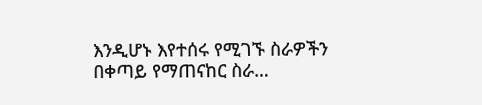እንዲሆኑ እየተሰሩ የሚገኙ ስራዎችን በቀጣይ የማጠናከር ስራ…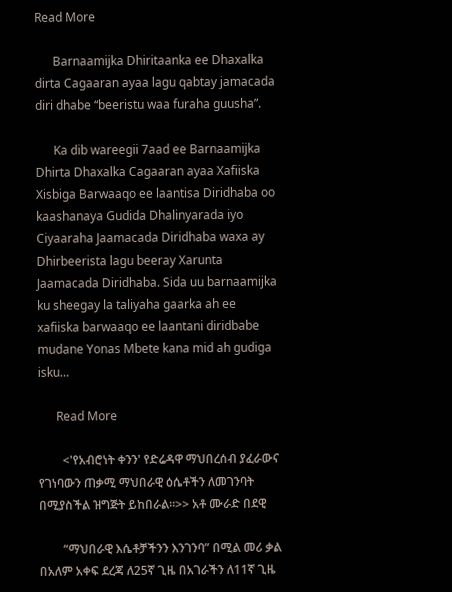Read More

      Barnaamijka Dhiritaanka ee Dhaxalka dirta Cagaaran ayaa lagu qabtay jamacada diri dhabe “beeristu waa furaha guusha”.

      Ka dib wareegii 7aad ee Barnaamijka Dhirta Dhaxalka Cagaaran ayaa Xafiiska Xisbiga Barwaaqo ee laantisa Diridhaba oo kaashanaya Gudida Dhalinyarada iyo Ciyaaraha Jaamacada Diridhaba waxa ay Dhirbeerista lagu beeray Xarunta Jaamacada Diridhaba. Sida uu barnaamijka ku sheegay la taliyaha gaarka ah ee xafiiska barwaaqo ee laantani diridbabe mudane Yonas Mbete kana mid ah gudiga isku…

      Read More

        <'የአብሮነት ቀንን' የድሬዳዋ ማህበረሰብ ያፈራውና የገነባውን ጠቃሚ ማህበራዊ ዕሴቶችን ለመገንባት በሚያስችል ዝግጅት ይከበራል።>> አቶ ሙራድ በደዊ

        “ማህበራዊ እሴቶቻችንን እንገንባ” በሚል መሪ ቃል በአለም አቀፍ ደረጃ ለ25ኛ ጊዜ በአገራችን ለ11ኛ ጊዜ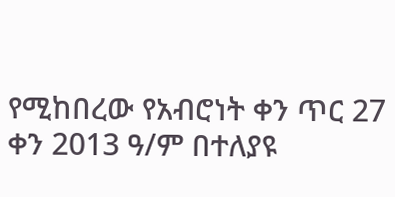የሚከበረው የአብሮነት ቀን ጥር 27 ቀን 2013 ዓ/ም በተለያዩ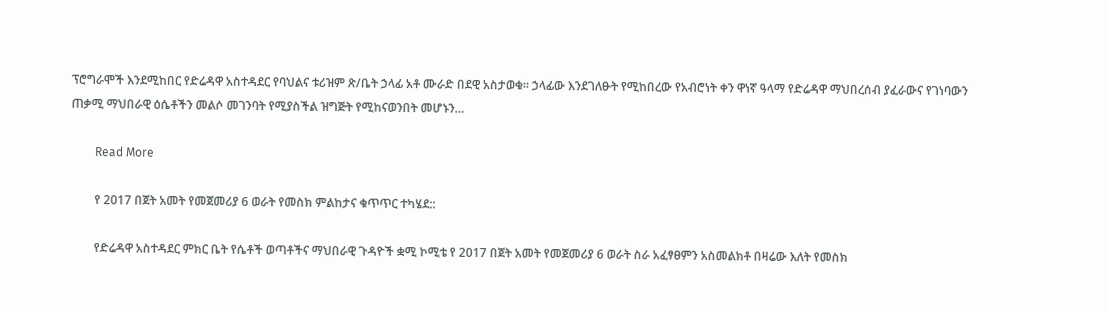ፕሮግራሞች እንደሚከበር የድሬዳዋ አስተዳደር የባህልና ቱሪዝም ጽ/ቤት ኃላፊ አቶ ሙራድ በደዊ አስታወቁ፡፡ ኃላፊው እንደገለፁት የሚከበረው የአብሮነት ቀን ዋነኛ ዓላማ የድሬዳዋ ማህበረሰብ ያፈራውና የገነባውን ጠቃሚ ማህበራዊ ዕሴቶችን መልሶ መገንባት የሚያስችል ዝግጅት የሚከናወንበት መሆኑን…

        Read More

        የ 2017 በጀት አመት የመጀመሪያ 6 ወራት የመስክ ምልከታና ቁጥጥር ተካሄደ::

        የድሬዳዋ አስተዳደር ምክር ቤት የሴቶች ወጣቶችና ማህበራዊ ጉዳዮች ቋሚ ኮሚቴ የ 2017 በጀት አመት የመጀመሪያ 6 ወራት ስራ አፈፃፀምን አስመልክቶ በዛሬው እለት የመስክ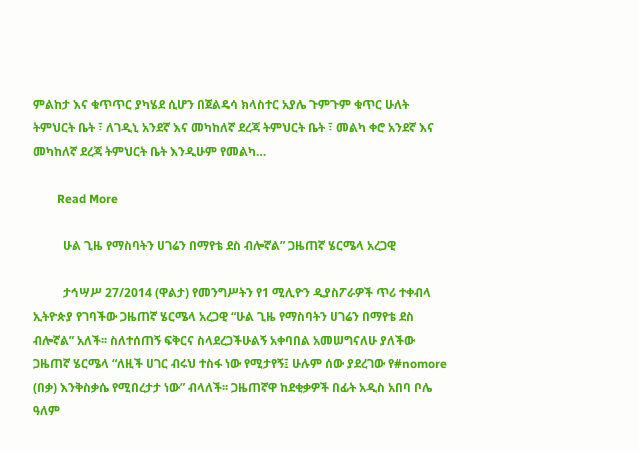ምልከታ እና ቁጥጥር ያካሄደ ሲሆን በጀልዴሳ ክላስተር አያሌ ጉምጉም ቁጥር ሁለት ትምህርት ቤት ፣ ለገዲኒ አንደኛ እና መካከለኛ ደረጃ ትምህርት ቤት ፣ መልካ ቀሮ አንደኛ እና መካከለኛ ደረጃ ትምህርት ቤት እንዲሁም የመልካ…

        Read More

          ሁል ጊዜ የማስባትን ሀገሬን በማየቴ ደስ ብሎኛል” ጋዜጠኛ ሄርሜላ አረጋዊ

          ታኅሣሥ 27/2014 (ዋልታ) የመንግሥትን የ1 ሚሊዮን ዲያስፖራዎች ጥሪ ተቀብላ ኢትዮጵያ የገባችው ጋዜጠኛ ሄርሜላ አረጋዊ “ሁል ጊዜ የማስባትን ሀገሬን በማየቴ ደስ ብሎኛል” አለች፡፡ ስለተሰጠኝ ፍቅርና ስላደረጋችሁልኝ አቀባበል አመሠግናለሁ ያለችው ጋዜጠኛ ሄርሜላ “ለዚች ሀገር ብሩህ ተስፋ ነው የሚታየኝ፤ ሁሉም ሰው ያደረገው የ#nomore (በቃ) እንቅስቃሴ የሚበረታታ ነው” ብላለች፡፡ ጋዜጠኛዋ ከደቂቃዎች በፊት አዲስ አበባ ቦሌ ዓለም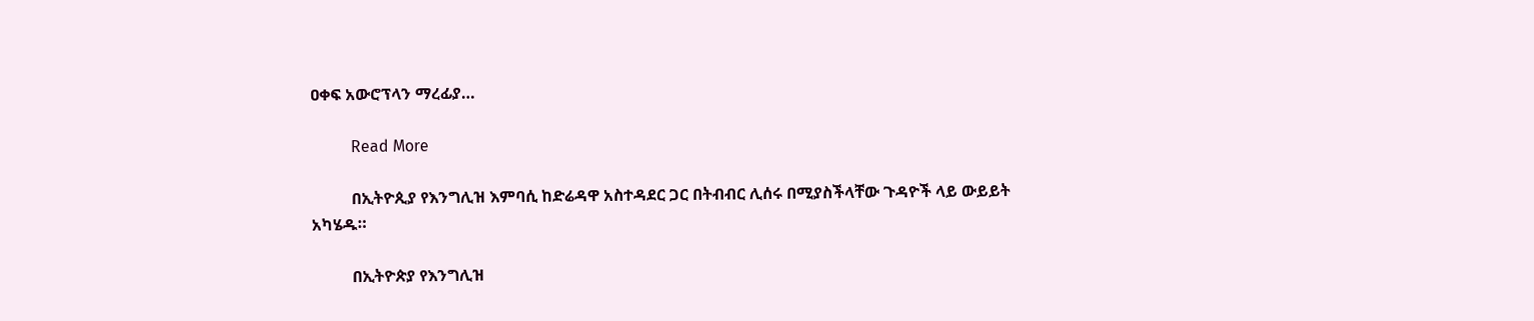ዐቀፍ አውሮፕላን ማረፊያ…

          Read More

          በኢትዮጲያ የእንግሊዝ እምባሲ ከድሬዳዋ አስተዳደር ጋር በትብብር ሊሰሩ በሚያስችላቸው ጉዳዮች ላይ ውይይት አካሄዱ።

          በኢትዮጵያ የእንግሊዝ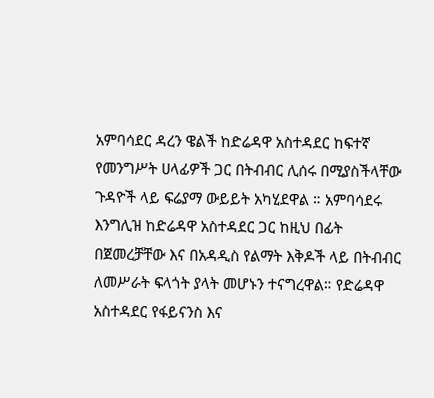አምባሳደር ዳረን ዌልች ከድሬዳዋ አስተዳደር ከፍተኛ የመንግሥት ሀላፊዎች ጋር በትብብር ሊሰሩ በሚያስችላቸው ጉዳዮች ላይ ፍሬያማ ውይይት አካሂደዋል ። አምባሳደሩ እንግሊዝ ከድሬዳዋ አስተዳደር ጋር ከዚህ በፊት በጀመረቻቸው እና በአዳዲስ የልማት እቅዶች ላይ በትብብር ለመሥራት ፍላጎት ያላት መሆኑን ተናግረዋል። የድሬዳዋ አስተዳደር የፋይናንስ እና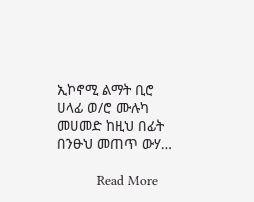ኢኮኖሚ ልማት ቢሮ ሀላፊ ወ/ሮ ሙሉካ መሀመድ ከዚህ በፊት በንፁህ መጠጥ ውሃ…

          Read More